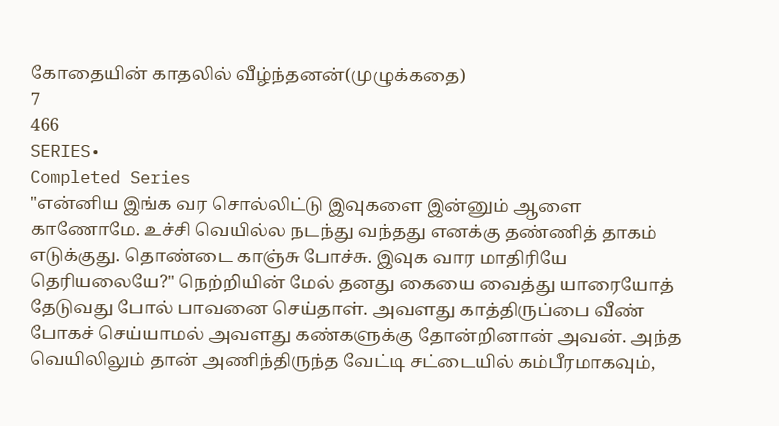கோதையின் காதலில் வீழ்ந்தனன்(முழுக்கதை)
7
466
SERIES•
Completed Series
"என்னிய இங்க வர சொல்லிட்டு இவுகளை இன்னும் ஆளை காணோமே. உச்சி வெயில்ல நடந்து வந்தது எனக்கு தண்ணித் தாகம் எடுக்குது. தொண்டை காஞ்சு போச்சு. இவுக வார மாதிரியே தெரியலையே?" நெற்றியின் மேல் தனது கையை வைத்து யாரையோத் தேடுவது போல் பாவனை செய்தாள். அவளது காத்திருப்பை வீண் போகச் செய்யாமல் அவளது கண்களுக்கு தோன்றினான் அவன். அந்த வெயிலிலும் தான் அணிந்திருந்த வேட்டி சட்டையில் கம்பீரமாகவும்,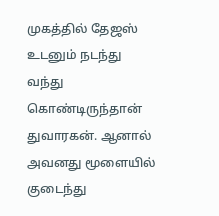முகத்தில் தேஜஸ் உடனும் நடந்து வந்து கொண்டிருந்தான் துவாரகன். ஆனால் அவனது மூளையில் குடைந்து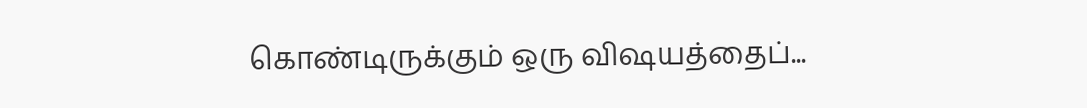கொண்டிருக்கும் ஒரு விஷயத்தைப்...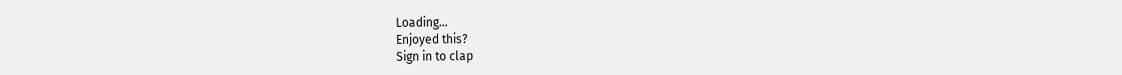Loading...
Enjoyed this?
Sign in to clap